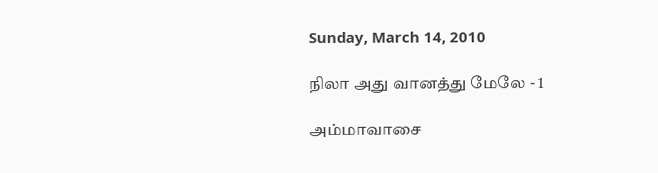Sunday, March 14, 2010

நிலா அது வானத்து மேலே - 1

அம்மாவாசை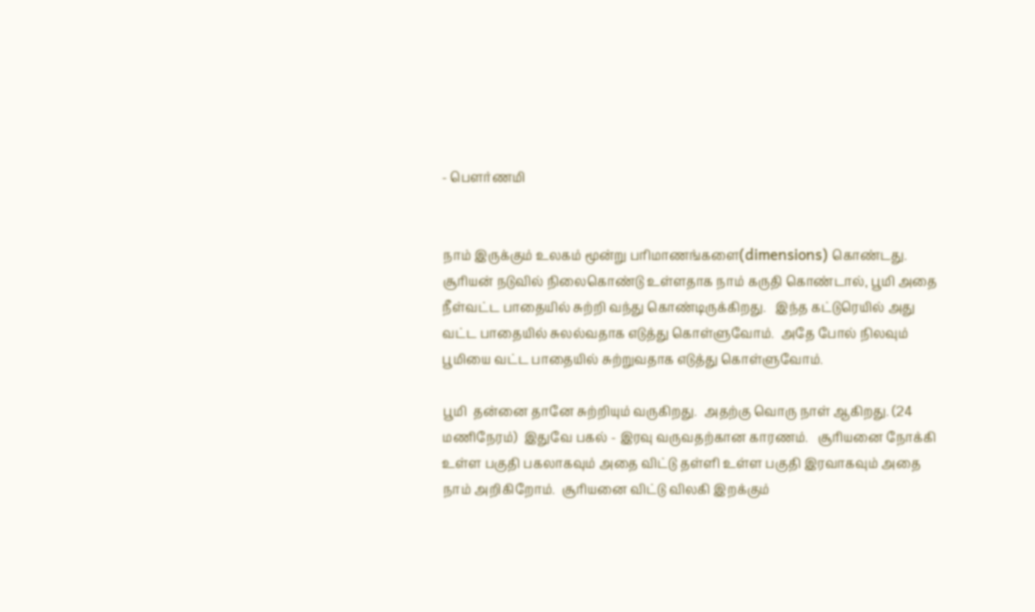- பௌர்ணமி


நாம் இருக்கும் உலகம் மூன்று பரிமாணங்களை(dimensions) கொண்டது.  சூரியன் நடுவில் நிலைகொண்டு உள்ளதாக நாம் கருதி கொண்டால், பூமி அதை நீள்வட்ட பாதையில் சுற்றி வந்து கொண்டிருக்கிறது.   இந்த கட்டுரெயில் அது வட்ட பாதையில் சுலல்வதாக எடுத்து கொள்ளுவோம்.  அதே போல் நிலவும் பூமியை வட்ட பாதையில் சுற்றுவதாக எடுத்து கொள்ளுவோம்.

பூமி  தன்னை தானே சுற்றியும் வருகிறது.  அதற்கு வொரு நாள் ஆகிறது. (24 மணிநேரம்)  இதுவே பகல் - இரவு வருவதற்கான காரணம்.   சூரியனை நோக்கி உள்ள பகுதி பகலாகவும் அதை விட்டு தள்ளி உள்ள பகுதி இரவாகவும் அதை நாம் அறிகிறோம்.  சூரியனை விட்டு விலகி இறக்கும்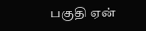பகுதி ஏன்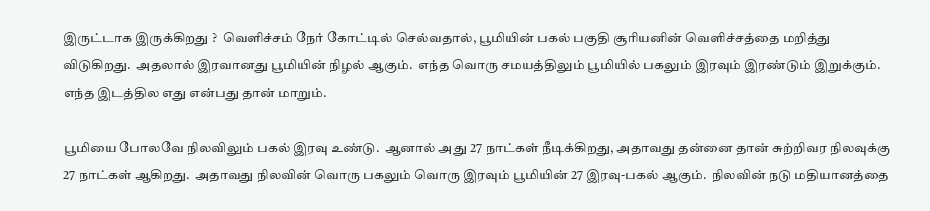இருட்டாக இருக்கிறது ?  வெளிச்சம் நேர் கோட்டில் செல்வதால், பூமியின் பகல் பகுதி சூரியனின் வெளிச்சத்தை மறித்து விடுகிறது.  அதலால் இரவானது பூமியின் நிழல் ஆகும்.  எந்த வொரு சமயத்திலும் பூமியில் பகலும் இரவும் இரண்டும் இறுக்கும்.  எந்த இடத்தில எது என்பது தான் மாறும்.

பூமியை போலவே நிலவிலும் பகல் இரவு உண்டு.  ஆனால் அது 27 நாட்கள் நீடிக்கிறது, அதாவது தன்னை தான் சுற்றிவர நிலவுக்கு 27 நாட்கள் ஆகிறது.  அதாவது நிலவின் வொரு பகலும் வொரு இரவும் பூமியின் 27 இரவு-பகல் ஆகும்.  நிலவின் நடு மதியானத்தை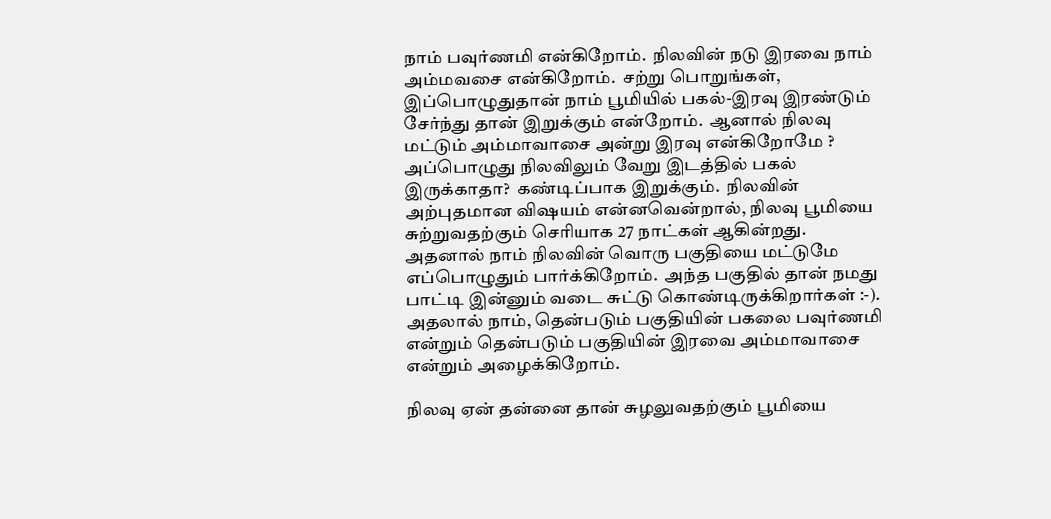நாம் பவுர்ணமி என்கிறோம்.  நிலவின் நடு இரவை நாம் அம்மவசை என்கிறோம்.  சற்று பொறுங்கள், இப்பொழுதுதான் நாம் பூமியில் பகல்-இரவு இரண்டும் சேர்ந்து தான் இறுக்கும் என்றோம்.  ஆனால் நிலவு மட்டும் அம்மாவாசை அன்று இரவு என்கிறோமே ?  அப்பொழுது நிலவிலும் வேறு இடத்தில் பகல் இருக்காதா?  கண்டிப்பாக இறுக்கும்.  நிலவின் அற்புதமான விஷயம் என்னவென்றால், நிலவு பூமியை சுற்றுவதற்கும் செரியாக 27 நாட்கள் ஆகின்றது.  அதனால் நாம் நிலவின் வொரு பகுதியை மட்டுமே எப்பொழுதும் பார்க்கிறோம்.  அந்த பகுதில் தான் நமது பாட்டி இன்னும் வடை சுட்டு கொண்டிருக்கிறார்கள் :-).  அதலால் நாம், தென்படும் பகுதியின் பகலை பவுர்ணமி என்றும் தென்படும் பகுதியின் இரவை அம்மாவாசை என்றும் அழைக்கிறோம்.

நிலவு ஏன் தன்னை தான் சுழலுவதற்கும் பூமியை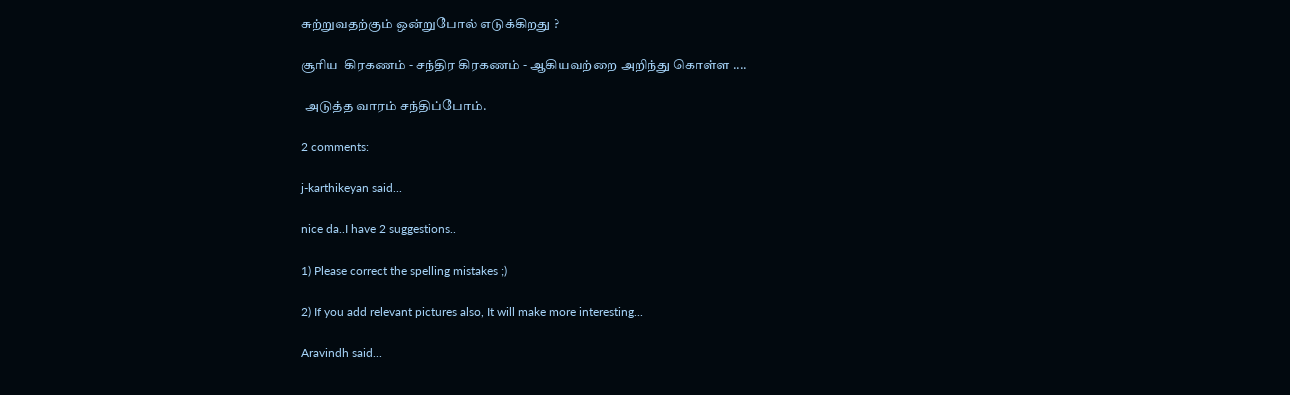சுற்றுவதற்கும் ஒன்றுபோல் எடுக்கிறது ?

சூரிய  கிரகணம் - சந்திர கிரகணம் - ஆகியவற்றை அறிந்து கொள்ள ....

 அடுத்த வாரம் சந்திப்போம்.

2 comments:

j-karthikeyan said...

nice da..I have 2 suggestions..

1) Please correct the spelling mistakes ;)

2) If you add relevant pictures also, It will make more interesting...

Aravindh said...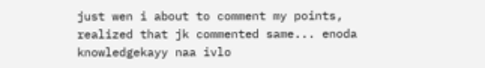just wen i about to comment my points, realized that jk commented same... enoda knowledgekayy naa ivlo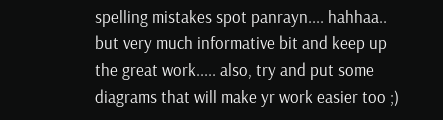spelling mistakes spot panrayn.... hahhaa.. but very much informative bit and keep up the great work..... also, try and put some diagrams that will make yr work easier too ;)